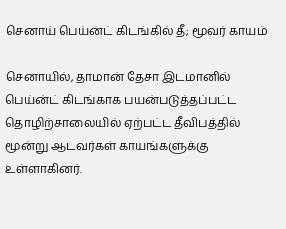செனாய் பெய்ன்ட் கிடங்கில் தீ; மூவர் காயம்

செனாயில், தாமான் தேசா இடமானில் பெய்ன்ட் கிடங்காக பயன்படுத்தப்பட்ட தொழிற்சாலையில் ஏற்பட்ட தீவிபத்தில் மூன்று ஆடவர்கள் காயங்களுக்கு உள்ளாகினர்.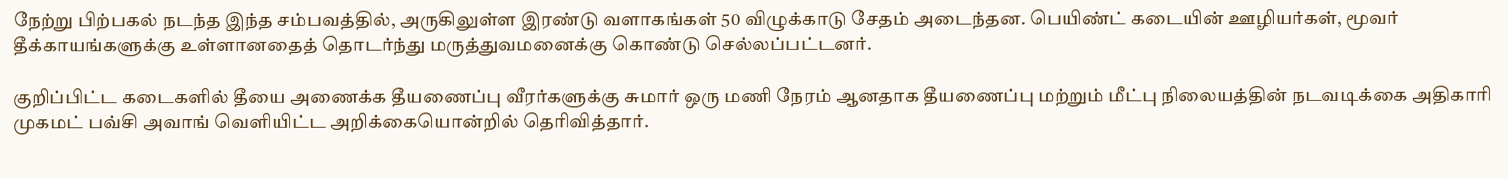நேற்று பிற்பகல் நடந்த இந்த சம்பவத்தில், அருகிலுள்ள இரண்டு வளாகங்கள் 50 விழுக்காடு சேதம் அடைந்தன. பெயிண்ட் கடையின் ஊழியர்கள், மூவர் தீக்காயங்களுக்கு உள்ளானதைத் தொடர்ந்து மருத்துவமனைக்கு கொண்டு செல்லப்பட்டனர்.

குறிப்பிட்ட கடைகளில் தீயை அணைக்க தீயணைப்பு வீரர்களுக்கு சுமார் ஒரு மணி நேரம் ஆனதாக தீயணைப்பு மற்றும் மீட்பு நிலையத்தின் நடவடிக்கை அதிகாரி முகமட் பவ்சி அவாங் வெளியிட்ட அறிக்கையொன்றில் தெரிவித்தார்.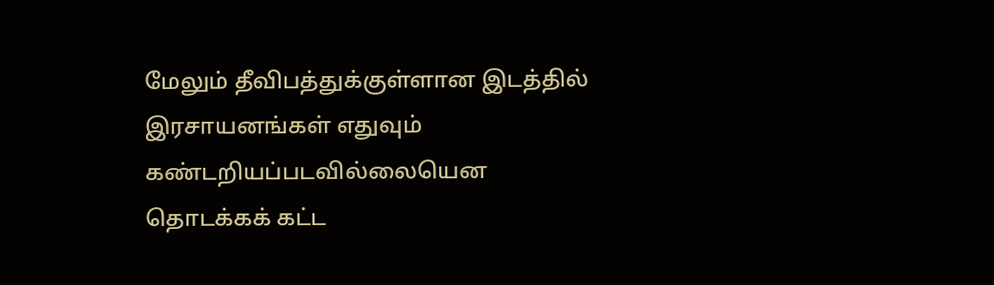மேலும் தீவிபத்துக்குள்ளான இடத்தில் இரசாயனங்கள் எதுவும் கண்டறியப்படவில்லையென தொடக்கக் கட்ட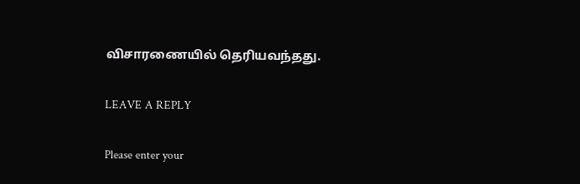விசாரணையில் தெரியவந்தது.

LEAVE A REPLY

Please enter your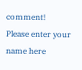comment!
Please enter your name here